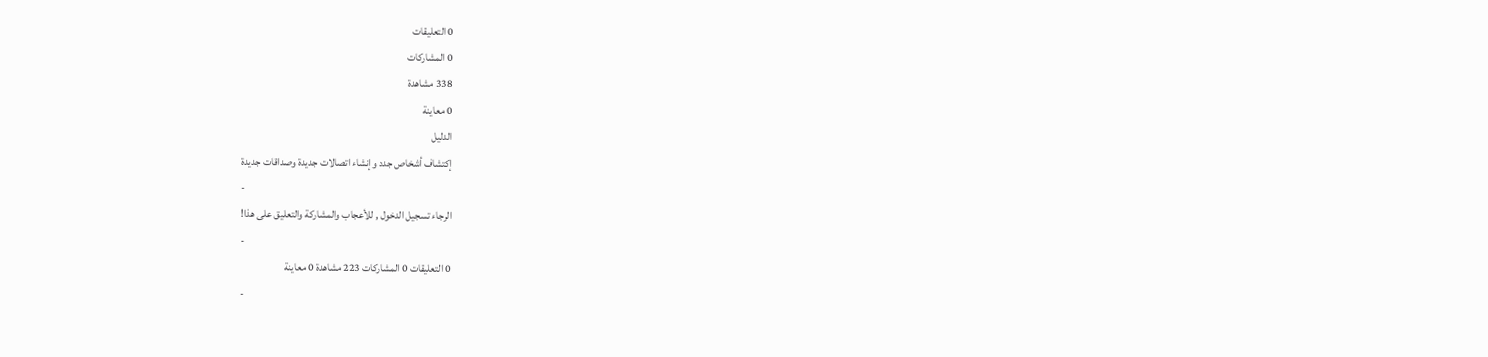0 التعليقات
0 المشاركات
338 مشاهدة
0 معاينة
الدليل
إكتشاف أشخاص جدد وإنشاء اتصالات جديدة وصداقات جديدة
-
الرجاء تسجيل الدخول , للأعجاب والمشاركة والتعليق على هذا!
-
0 التعليقات 0 المشاركات 223 مشاهدة 0 معاينة
-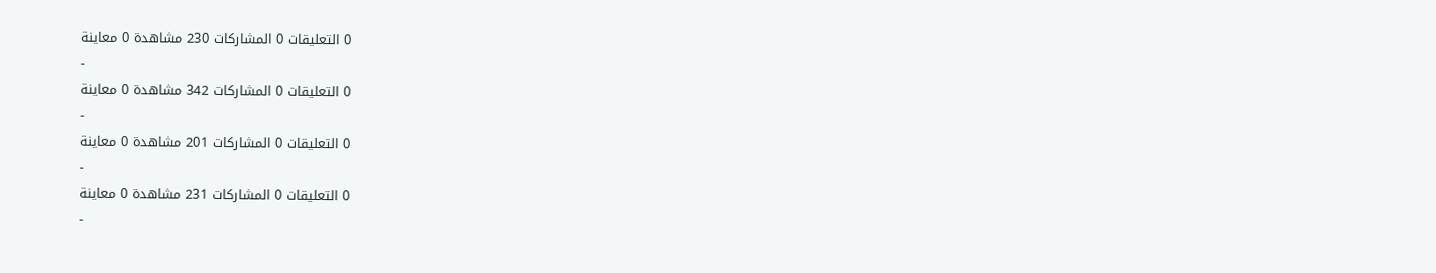0 التعليقات 0 المشاركات 230 مشاهدة 0 معاينة
-
0 التعليقات 0 المشاركات 342 مشاهدة 0 معاينة
-
0 التعليقات 0 المشاركات 201 مشاهدة 0 معاينة
-
0 التعليقات 0 المشاركات 231 مشاهدة 0 معاينة
-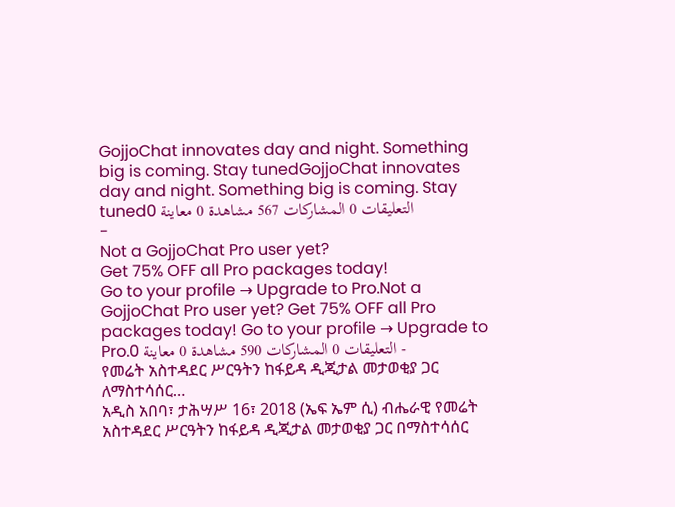GojjoChat innovates day and night. Something big is coming. Stay tunedGojjoChat innovates day and night. Something big is coming. Stay tuned0 التعليقات 0 المشاركات 567 مشاهدة 0 معاينة
-
Not a GojjoChat Pro user yet?
Get 75% OFF all Pro packages today!
Go to your profile → Upgrade to Pro.Not a GojjoChat Pro user yet? Get 75% OFF all Pro packages today! Go to your profile → Upgrade to Pro.0 التعليقات 0 المشاركات 590 مشاهدة 0 معاينة -
የመሬት አስተዳደር ሥርዓትን ከፋይዳ ዲጂታል መታወቂያ ጋር ለማስተሳሰር…
አዲስ አበባ፣ ታሕሣሥ 16፣ 2018 (ኤፍ ኤም ሲ) ብሔራዊ የመሬት አስተዳደር ሥርዓትን ከፋይዳ ዲጂታል መታወቂያ ጋር በማስተሳሰር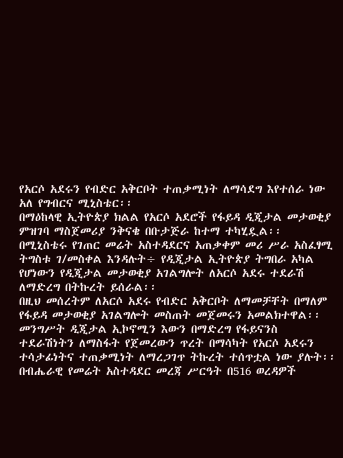የአርሶ አደሩን የብድር አቅርቦት ተጠቃሚነት ለማሳደግ እየተሰራ ነው አለ የግብርና ሚኒስቴር፡፡
በማዕከላዊ ኢትዮጵያ ክልል የአርሶ አደሮች የፋይዳ ዲጂታል መታወቂያ ምዝገባ ማስጀመሪያ ንቅናቄ በቡታጅራ ከተማ ተካሂዷል፡፡
በሚኒስቴሩ የገጠር መሬት አስተዳደርና አጠቃቀም መሪ ሥራ አስፈፃሚ ትግስቱ ገ/መስቀል እንዳሉት÷ የዲጂታል ኢትዮጵያ ትግበራ አካል የሆነውን የዲጂታል መታወቂያ አገልግሎት ለአርሶ አደሩ ተደራሽ ለማድረግ በትኩረት ይሰራል፡፡
በዚህ መሰረትም ለአርሶ አደሩ የብድር አቅርቦት ለማመቻቸት በማለም የፋይዳ መታወቂያ አገልግሎት መስጠት መጀመሩን አመልክተዋል፡፡
መንግሥት ዲጂታል ኢኮኖሚን እውን በማድረግ የፋይናንስ ተደራሽነትን ለማስፋት የጀመረውን ጥረት በማሳካት የአርሶ አደሩን ተሳታፊነትና ተጠቃሚነት ለማረጋገጥ ትኩረት ተሰጥቷል ነው ያሉት፡፡
በብሔራዊ የመሬት አስተዳደር መረጃ ሥርዓት በ516 ወረዳዎች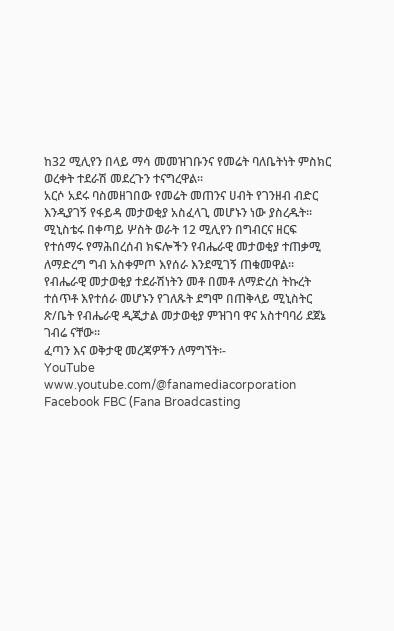ከ32 ሚሊየን በላይ ማሳ መመዝገቡንና የመሬት ባለቤትነት ምስክር ወረቀት ተደራሽ መደረጉን ተናግረዋል፡፡
አርሶ አደሩ ባስመዘገበው የመሬት መጠንና ሀብት የገንዘብ ብድር እንዲያገኝ የፋይዳ መታወቂያ አስፈላጊ መሆኑን ነው ያስረዱት፡፡
ሚኒስቴሩ በቀጣይ ሦስት ወራት 12 ሚሊየን በግብርና ዘርፍ የተሰማሩ የማሕበረሰብ ክፍሎችን የብሔራዊ መታወቂያ ተጠቃሚ ለማድረግ ግብ አስቀምጦ እየሰራ እንደሚገኝ ጠቁመዋል፡፡
የብሔራዊ መታወቂያ ተደራሽነትን መቶ በመቶ ለማድረስ ትኩረት ተሰጥቶ እየተሰራ መሆኑን የገለጹት ደግሞ በጠቅላይ ሚኒስትር ጽ/ቤት የብሔራዊ ዲጂታል መታወቂያ ምዝገባ ዋና አስተባባሪ ደጀኔ ገብሬ ናቸው፡፡
ፈጣን እና ወቅታዊ መረጃዎችን ለማግኘት፡-
YouTube www.youtube.com/@fanamediacorporation
Facebook FBC (Fana Broadcasting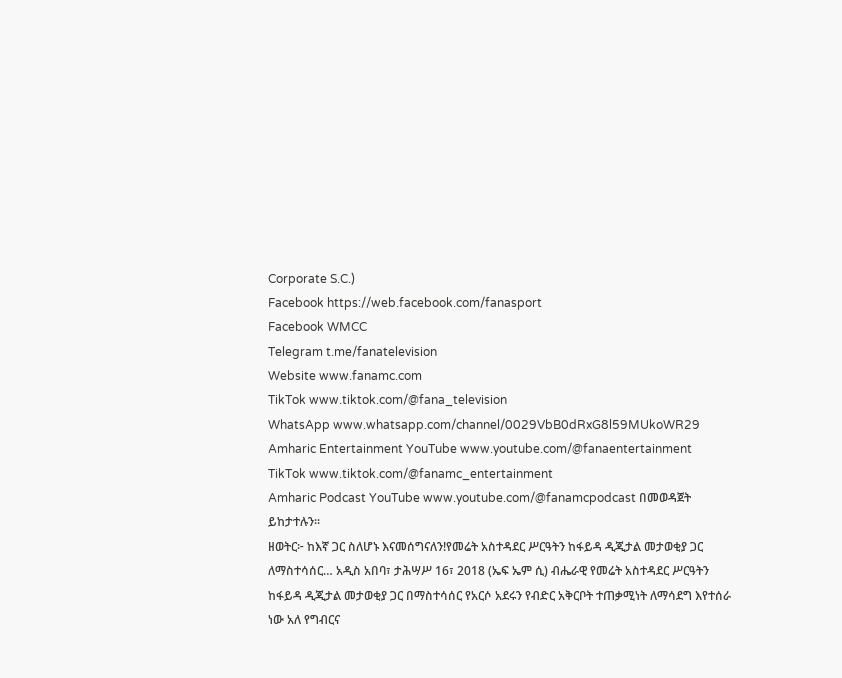Corporate S.C.)
Facebook https://web.facebook.com/fanasport
Facebook WMCC
Telegram t.me/fanatelevision
Website www.fanamc.com
TikTok www.tiktok.com/@fana_television
WhatsApp www.whatsapp.com/channel/0029VbB0dRxG8l59MUkoWR29
Amharic Entertainment YouTube www.youtube.com/@fanaentertainment
TikTok www.tiktok.com/@fanamc_entertainment
Amharic Podcast YouTube www.youtube.com/@fanamcpodcast በመወዳጀት ይከታተሉን፡፡
ዘወትር፦ ከእኛ ጋር ስለሆኑ እናመሰግናለን!የመሬት አስተዳደር ሥርዓትን ከፋይዳ ዲጂታል መታወቂያ ጋር ለማስተሳሰር… አዲስ አበባ፣ ታሕሣሥ 16፣ 2018 (ኤፍ ኤም ሲ) ብሔራዊ የመሬት አስተዳደር ሥርዓትን ከፋይዳ ዲጂታል መታወቂያ ጋር በማስተሳሰር የአርሶ አደሩን የብድር አቅርቦት ተጠቃሚነት ለማሳደግ እየተሰራ ነው አለ የግብርና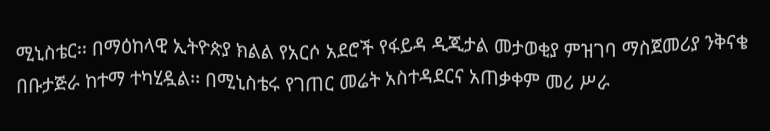ሚኒስቴር፡፡ በማዕከላዊ ኢትዮጵያ ክልል የአርሶ አደሮች የፋይዳ ዲጂታል መታወቂያ ምዝገባ ማስጀመሪያ ንቅናቄ በቡታጅራ ከተማ ተካሂዷል፡፡ በሚኒስቴሩ የገጠር መሬት አስተዳደርና አጠቃቀም መሪ ሥራ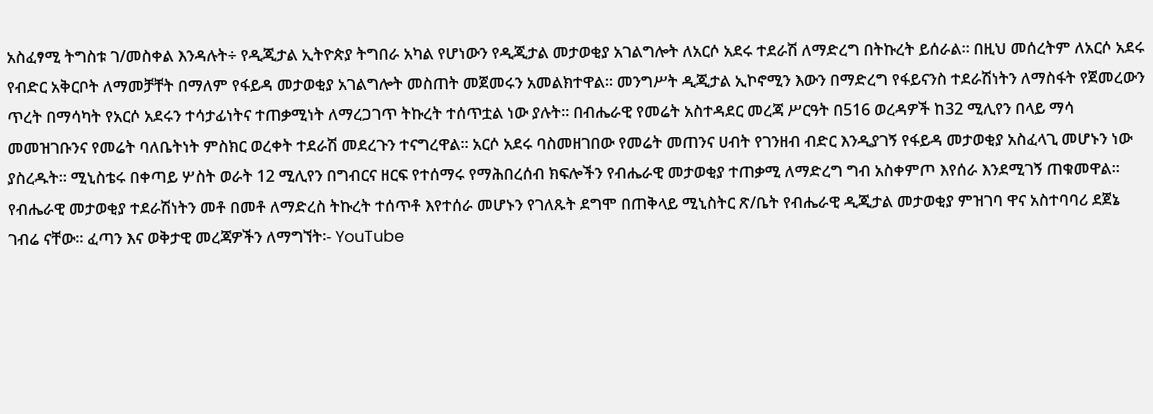አስፈፃሚ ትግስቱ ገ/መስቀል እንዳሉት÷ የዲጂታል ኢትዮጵያ ትግበራ አካል የሆነውን የዲጂታል መታወቂያ አገልግሎት ለአርሶ አደሩ ተደራሽ ለማድረግ በትኩረት ይሰራል፡፡ በዚህ መሰረትም ለአርሶ አደሩ የብድር አቅርቦት ለማመቻቸት በማለም የፋይዳ መታወቂያ አገልግሎት መስጠት መጀመሩን አመልክተዋል፡፡ መንግሥት ዲጂታል ኢኮኖሚን እውን በማድረግ የፋይናንስ ተደራሽነትን ለማስፋት የጀመረውን ጥረት በማሳካት የአርሶ አደሩን ተሳታፊነትና ተጠቃሚነት ለማረጋገጥ ትኩረት ተሰጥቷል ነው ያሉት፡፡ በብሔራዊ የመሬት አስተዳደር መረጃ ሥርዓት በ516 ወረዳዎች ከ32 ሚሊየን በላይ ማሳ መመዝገቡንና የመሬት ባለቤትነት ምስክር ወረቀት ተደራሽ መደረጉን ተናግረዋል፡፡ አርሶ አደሩ ባስመዘገበው የመሬት መጠንና ሀብት የገንዘብ ብድር እንዲያገኝ የፋይዳ መታወቂያ አስፈላጊ መሆኑን ነው ያስረዱት፡፡ ሚኒስቴሩ በቀጣይ ሦስት ወራት 12 ሚሊየን በግብርና ዘርፍ የተሰማሩ የማሕበረሰብ ክፍሎችን የብሔራዊ መታወቂያ ተጠቃሚ ለማድረግ ግብ አስቀምጦ እየሰራ እንደሚገኝ ጠቁመዋል፡፡ የብሔራዊ መታወቂያ ተደራሽነትን መቶ በመቶ ለማድረስ ትኩረት ተሰጥቶ እየተሰራ መሆኑን የገለጹት ደግሞ በጠቅላይ ሚኒስትር ጽ/ቤት የብሔራዊ ዲጂታል መታወቂያ ምዝገባ ዋና አስተባባሪ ደጀኔ ገብሬ ናቸው፡፡ ፈጣን እና ወቅታዊ መረጃዎችን ለማግኘት፡- YouTube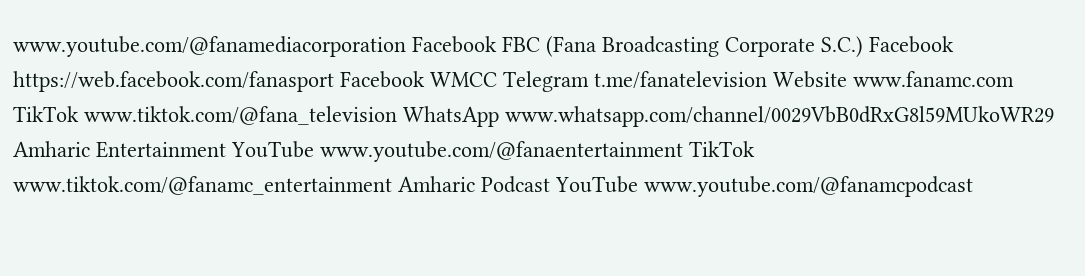www.youtube.com/@fanamediacorporation Facebook FBC (Fana Broadcasting Corporate S.C.) Facebook https://web.facebook.com/fanasport Facebook WMCC Telegram t.me/fanatelevision Website www.fanamc.com TikTok www.tiktok.com/@fana_television WhatsApp www.whatsapp.com/channel/0029VbB0dRxG8l59MUkoWR29 Amharic Entertainment YouTube www.youtube.com/@fanaentertainment TikTok www.tiktok.com/@fanamc_entertainment Amharic Podcast YouTube www.youtube.com/@fanamcpodcast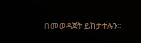በመወዳጀት ይከታተሉን፡፡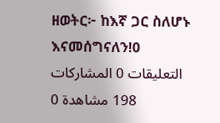ዘወትር፦ ከእኛ ጋር ስለሆኑ እናመሰግናለን!0 التعليقات 0 المشاركات 198 مشاهدة 0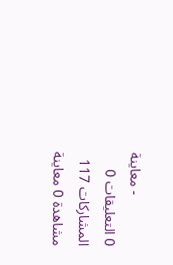معاينة -
0 التعليقات 0 المشاركات 117 مشاهدة 0 معاينة